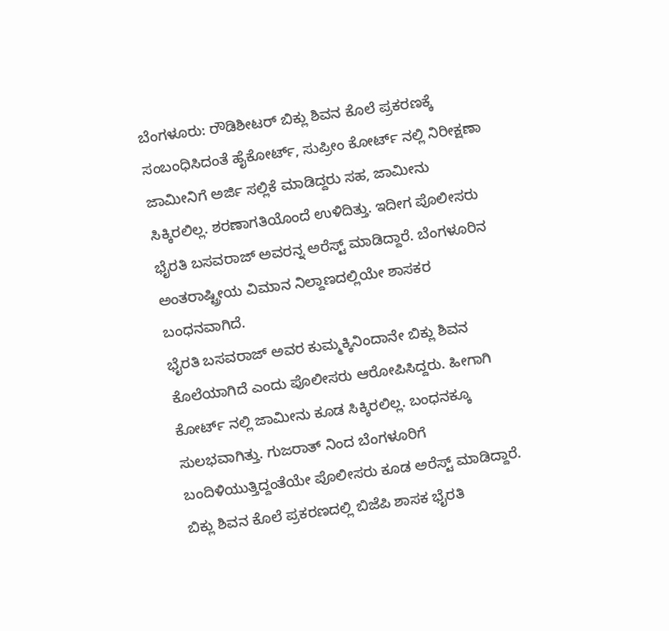ಬೆಂಗಳೂರು: ರೌಡಿಶೀಟರ್ ಬಿಕ್ಲು ಶಿವನ ಕೊಲೆ ಪ್ರಕರಣಕ್ಕೆ ಸಂಬಂಧಿಸಿದಂತೆ ಹೈಕೋರ್ಟ್, ಸುಪ್ರೀಂ ಕೋರ್ಟ್ ನಲ್ಲಿ ನಿರೀಕ್ಷಣಾ ಜಾಮೀನಿಗೆ ಅರ್ಜಿ ಸಲ್ಲಿಕೆ ಮಾಡಿದ್ದರು ಸಹ, ಜಾಮೀನು ಸಿಕ್ಕಿರಲಿಲ್ಲ. ಶರಣಾಗತಿಯೊಂದೆ ಉಳಿದಿತ್ತು. ಇದೀಗ ಪೊಲೀಸರು ಭೈರತಿ ಬಸವರಾಜ್ ಅವರನ್ನ ಅರೆಸ್ಟ್ ಮಾಡಿದ್ದಾರೆ. ಬೆಂಗಳೂರಿನ ಅಂತರಾಷ್ಟ್ರೀಯ ವಿಮಾನ ನಿಲ್ದಾಣದಲ್ಲಿಯೇ ಶಾಸಕರ ಬಂಧನವಾಗಿದೆ.
ಭೈರತಿ ಬಸವರಾಜ್ ಅವರ ಕುಮ್ಮಕ್ಕಿನಿಂದಾನೇ ಬಿಕ್ಲು ಶಿವನ ಕೊಲೆಯಾಗಿದೆ ಎಂದು ಪೊಲೀಸರು ಆರೋಪಿಸಿದ್ದರು. ಹೀಗಾಗಿ ಕೋರ್ಟ್ ನಲ್ಲಿ ಜಾಮೀನು ಕೂಡ ಸಿಕ್ಕಿರಲಿಲ್ಲ. ಬಂಧನಕ್ಕೂ ಸುಲಭವಾಗಿತ್ತು. ಗುಜರಾತ್ ನಿಂದ ಬೆಂಗಳೂರಿಗೆ ಬಂದಿಳಿಯುತ್ತಿದ್ದಂತೆಯೇ ಪೊಲೀಸರು ಕೂಡ ಅರೆಸ್ಟ್ ಮಾಡಿದ್ದಾರೆ.
ಬಿಕ್ಲು ಶಿವನ ಕೊಲೆ ಪ್ರಕರಣದಲ್ಲಿ ಬಿಜೆಪಿ ಶಾಸಕ ಭೈರತಿ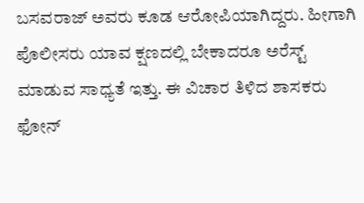ಬಸವರಾಜ್ ಅವರು ಕೂಡ ಆರೋಪಿಯಾಗಿದ್ದರು. ಹೀಗಾಗಿ ಪೊಲೀಸರು ಯಾವ ಕ್ಷಣದಲ್ಲಿ ಬೇಕಾದರೂ ಅರೆಸ್ಟ್ ಮಾಡುವ ಸಾಧ್ಯತೆ ಇತ್ತು. ಈ ವಿಚಾರ ತಿಳಿದ ಶಾಸಕರು ಫೋನ್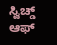ಸ್ವಿಚ್ಡ್ ಆಫ್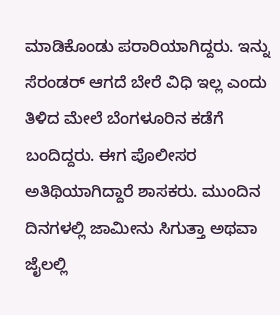ಮಾಡಿಕೊಂಡು ಪರಾರಿಯಾಗಿದ್ದರು. ಇನ್ನು ಸೆರಂಡರ್ ಆಗದೆ ಬೇರೆ ವಿಧಿ ಇಲ್ಲ ಎಂದು ತಿಳಿದ ಮೇಲೆ ಬೆಂಗಳೂರಿನ ಕಡೆಗೆ ಬಂದಿದ್ದರು. ಈಗ ಪೊಲೀಸರ ಅತಿಥಿಯಾಗಿದ್ದಾರೆ ಶಾಸಕರು. ಮುಂದಿನ ದಿನಗಳಲ್ಲಿ ಜಾಮೀನು ಸಿಗುತ್ತಾ ಅಥವಾ ಜೈಲಲ್ಲಿ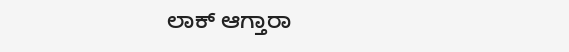ಲಾಕ್ ಆಗ್ತಾರಾ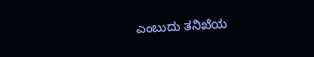ಎಂಬುದು ತನಿಖೆಯ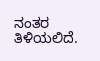ನಂತರ ತಿಳಿಯಲಿದೆ.